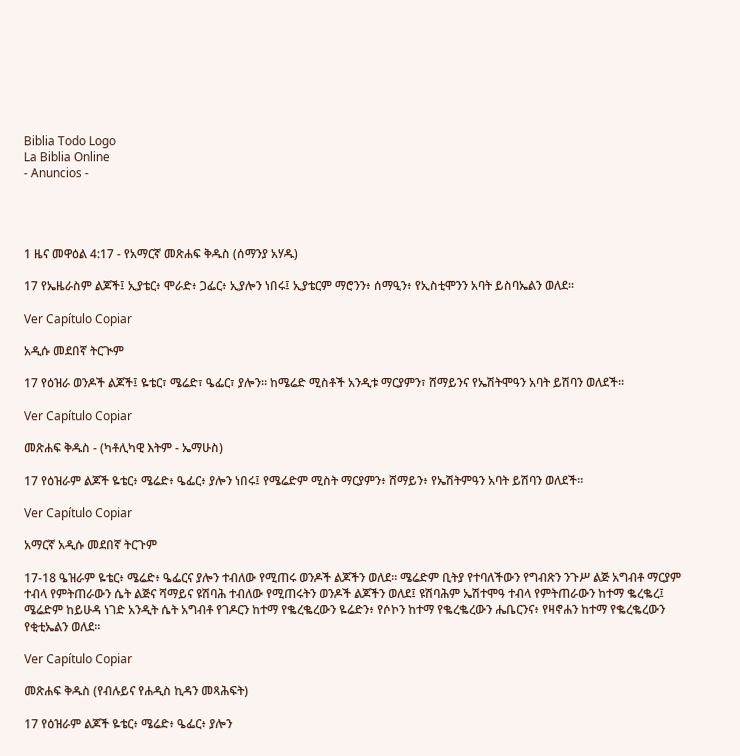Biblia Todo Logo
La Biblia Online
- Anuncios -




1 ዜና መዋዕል 4:17 - የአማርኛ መጽሐፍ ቅዱስ (ሰማንያ አሃዱ)

17 የኤዜራስም ልጆች፤ ኢያቴር፥ ሞራድ፥ ጋፌር፥ ኢያሎን ነበሩ፤ ኢያቴርም ማሮንን፥ ሰማዒን፥ የኢስቲሞንን አባት ይስባኤልን ወለደ።

Ver Capítulo Copiar

አዲሱ መደበኛ ትርጒም

17 የዕዝራ ወንዶች ልጆች፤ ዬቴር፣ ሜሬድ፣ ዔፌር፣ ያሎን። ከሜሬድ ሚስቶች አንዲቱ ማርያምን፣ ሸማይንና የኤሽትሞዓን አባት ይሽባን ወለደች።

Ver Capítulo Copiar

መጽሐፍ ቅዱስ - (ካቶሊካዊ እትም - ኤማሁስ)

17 የዕዝራም ልጆች ዬቴር፥ ሜሬድ፥ ዔፌር፥ ያሎን ነበሩ፤ የሜሬድም ሚስት ማርያምን፥ ሸማይን፥ የኤሽትምዓን አባት ይሽባን ወለደች።

Ver Capítulo Copiar

አማርኛ አዲሱ መደበኛ ትርጉም

17-18 ዔዝራም ዬቴር፥ ሜሬድ፥ ዔፌርና ያሎን ተብለው የሚጠሩ ወንዶች ልጆችን ወለደ። ሜሬድም ቢትያ የተባለችውን የግብጽን ንጉሥ ልጅ አግብቶ ማርያም ተብላ የምትጠራውን ሴት ልጅና ሻማይና ዩሽባሕ ተብለው የሚጠሩትን ወንዶች ልጆችን ወለደ፤ ዩሽባሕም ኤሽተሞዓ ተብላ የምትጠራውን ከተማ ቈረቈረ፤ ሜሬድም ከይሁዳ ነገድ አንዲት ሴት አግብቶ የገዶርን ከተማ የቈረቈረውን ዬሬድን፥ የሶኮን ከተማ የቈረቈረውን ሔቤርንና፥ የዛኖሐን ከተማ የቈረቈረውን የቂቲኤልን ወለደ።

Ver Capítulo Copiar

መጽሐፍ ቅዱስ (የብሉይና የሐዲስ ኪዳን መጻሕፍት)

17 የዕዝራም ልጆች ዬቴር፥ ሜሬድ፥ ዔፌር፥ ያሎን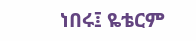ነበሩ፤ ዬቴርም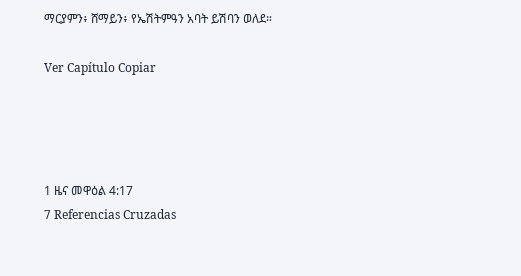ማርያምን፥ ሸማይን፥ የኤሽትምዓን አባት ይሽባን ወለደ።

Ver Capítulo Copiar




1 ዜና መዋዕል 4:17
7 Referencias Cruzadas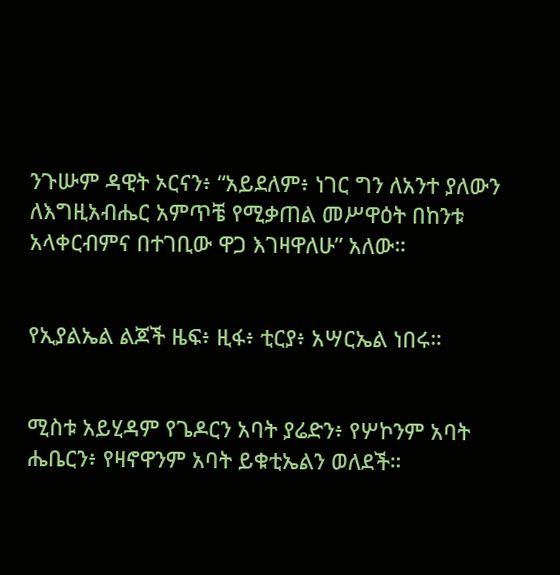ንጉሡም ዳዊት ኦርናን፥ “አይደለም፥ ነገር ግን ለአንተ ያለውን ለእግዚአብሔር አምጥቼ የሚቃጠል መሥዋዕት በከንቱ አላቀርብምና በተገቢው ዋጋ እገዛዋለሁ” አለው።


የኢያልኤል ልጆች ዜፍ፥ ዚፋ፥ ቲርያ፥ አሣርኤል ነበሩ።


ሚስቱ አይሂዳም የጌዶርን አባት ያሬድን፥ የሦኮንም አባት ሔቤርን፥ የዛኖዋንም አባት ይቁቲኤልን ወለደች።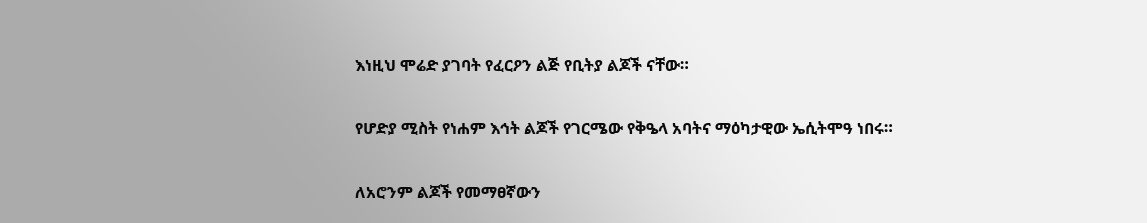እነዚህ ሞሬድ ያገባት የፈርዖን ልጅ የቢትያ ልጆች ናቸው።


የሆድያ ሚስት የነሐም እኅት ልጆች የገርሜው የቅዔላ አባትና ማዕካታዊው ኤሲትሞዓ ነበሩ።


ለአሮንም ልጆች የመማፀኛውን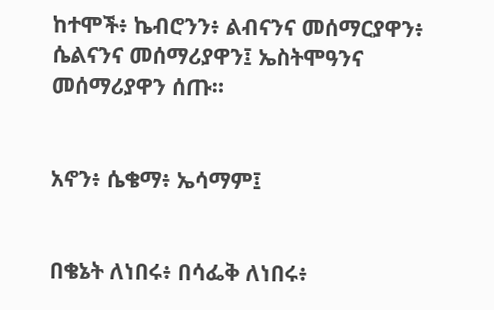ከተሞች፥ ኬብሮንን፥ ልብናንና መሰማርያዋን፥ ሴልናንና መሰማሪያዋን፤ ኤስትሞዓንና መሰማሪያዋን ሰጡ።


አኖን፥ ሴቄማ፥ ኤሳማም፤


በቄኔት ለነበሩ፥ በሳፌቅ ለነበሩ፥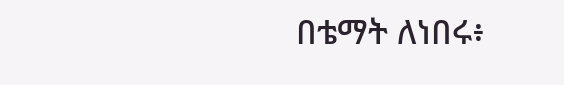በቴማት ለነበሩ፥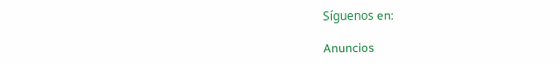Síguenos en:

Anuncios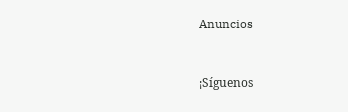Anuncios


¡Síguenos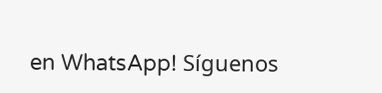en WhatsApp! Síguenos